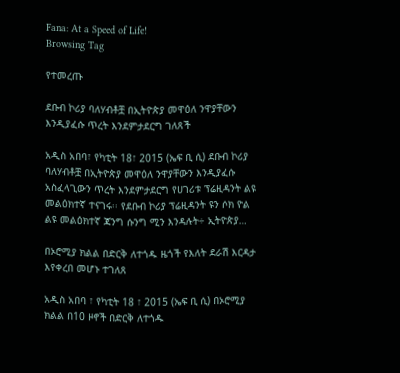Fana: At a Speed of Life!
Browsing Tag

የተመረጡ

ደቡብ ኮሪያ ባለሃብቶቿ በኢትዮጵያ መዋዕለ ንዋያቸውን እንዲያፈሱ ጥረት እንደምታደርግ ገለጸች

አዲስ አበባ፣ የካቲት 18፣ 2015 (ኤፍ ቢ ሲ) ደቡብ ኮሪያ ባለሃብቶቿ በኢትዮጵያ መዋዕለ ንዋያቸውን እንዲያፈሱ አስፈላጊውን ጥረት እንደምታደርግ የሀገሪቱ ፕሬዚዳንት ልዩ መልዕክተኛ ተናገሩ፡፡ የደቡብ ኮሪያ ፕሬዚዳንት ዩን ሶክ ዮል ልዩ መልዕክተኛ ጃንግ ሱንግ ሚን እንዳሉት÷ ኢትዮጵያ…

በኦሮሚያ ክልል በድርቅ ለተጎዱ ዜጎች የእለት ደራሽ እርዳታ እየቀረበ መሆኑ ተገለጸ

አዲስ አበባ ፣ የካቲት 18 ፣ 2015 (ኤፍ ቢ ሲ) በኦሮሚያ ክልል በ10 ዞኖች በድርቅ ለተጎዱ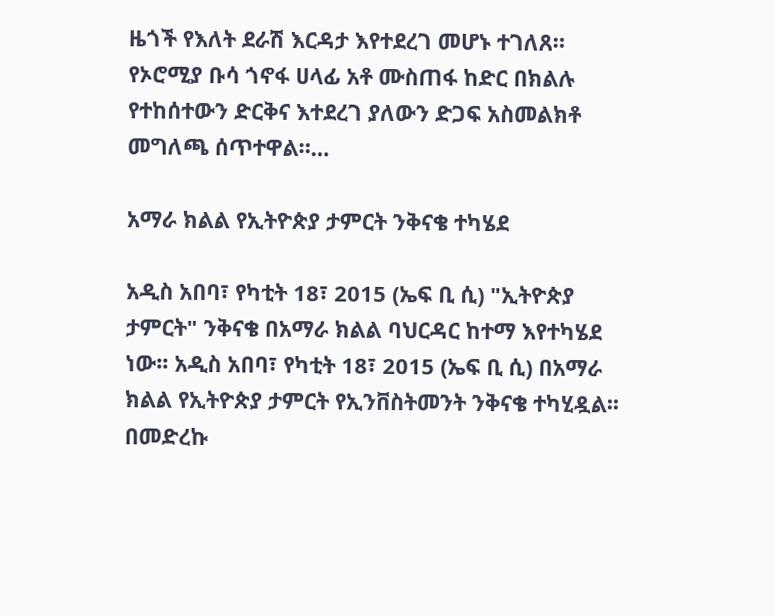ዜጎች የእለት ደራሽ እርዳታ እየተደረገ መሆኑ ተገለጸ። የኦሮሚያ ቡሳ ጎኖፋ ሀላፊ አቶ ሙስጠፋ ከድር በክልሉ የተከሰተውን ድርቅና እተደረገ ያለውን ድጋፍ አስመልክቶ መግለጫ ሰጥተዋል።…

አማራ ክልል የኢትዮጵያ ታምርት ንቅናቄ ተካሄደ

አዲስ አበባ፣ የካቲት 18፣ 2015 (ኤፍ ቢ ሲ) "ኢትዮጵያ ታምርት" ንቅናቄ በአማራ ክልል ባህርዳር ከተማ እየተካሄደ ነው፡፡ አዲስ አበባ፣ የካቲት 18፣ 2015 (ኤፍ ቢ ሲ) በአማራ ክልል የኢትዮጵያ ታምርት የኢንቨስትመንት ንቅናቄ ተካሂዷል፡፡ በመድረኩ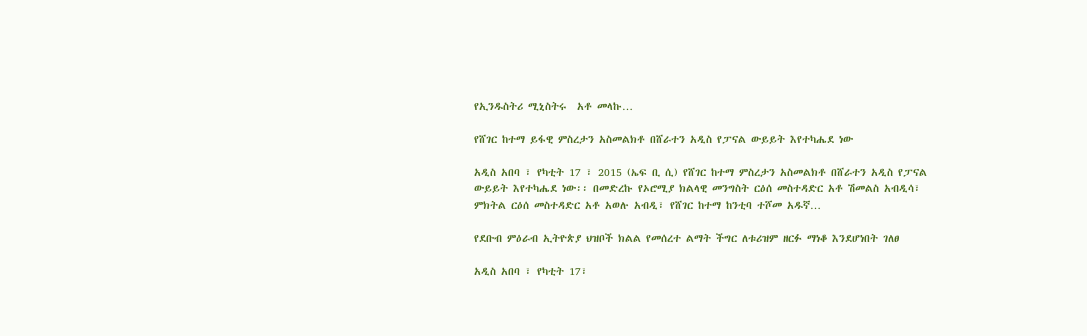የኢንዱስትሪ ሚኒስትሩ  አቶ መላኩ…

የሸገር ከተማ ይፋዊ ምስረታን አስመልክቶ በሸራተን አዲስ የፓናል ውይይት እየተካሔደ ነው

አዲስ አበባ ፣ የካቲት 17 ፣ 2015 (ኤፍ ቢ ሲ) የሸገር ከተማ ምስረታን አስመልክቶ በሸራተን አዲስ የፓናል ውይይት እየተካሔደ ነው፡፡ በመድረኩ የኦሮሚያ ክልላዊ መንግስት ርዕሰ መስተዳድር አቶ ሽመልስ አብዲሳ፣ ምክትል ርዕሰ መስተዳድር አቶ አወሉ አብዲ፣ የሸገር ከተማ ከንቲባ ተሾመ አዱኛ…

የደቡብ ምዕራብ ኢትዮጵያ ህዝቦች ክልል የመሰረተ ልማት ችግር ለቱሪዝም ዘርፉ ማነቆ እንደሆነበት ገለፀ

አዲስ አበባ ፣ የካቲት 17፣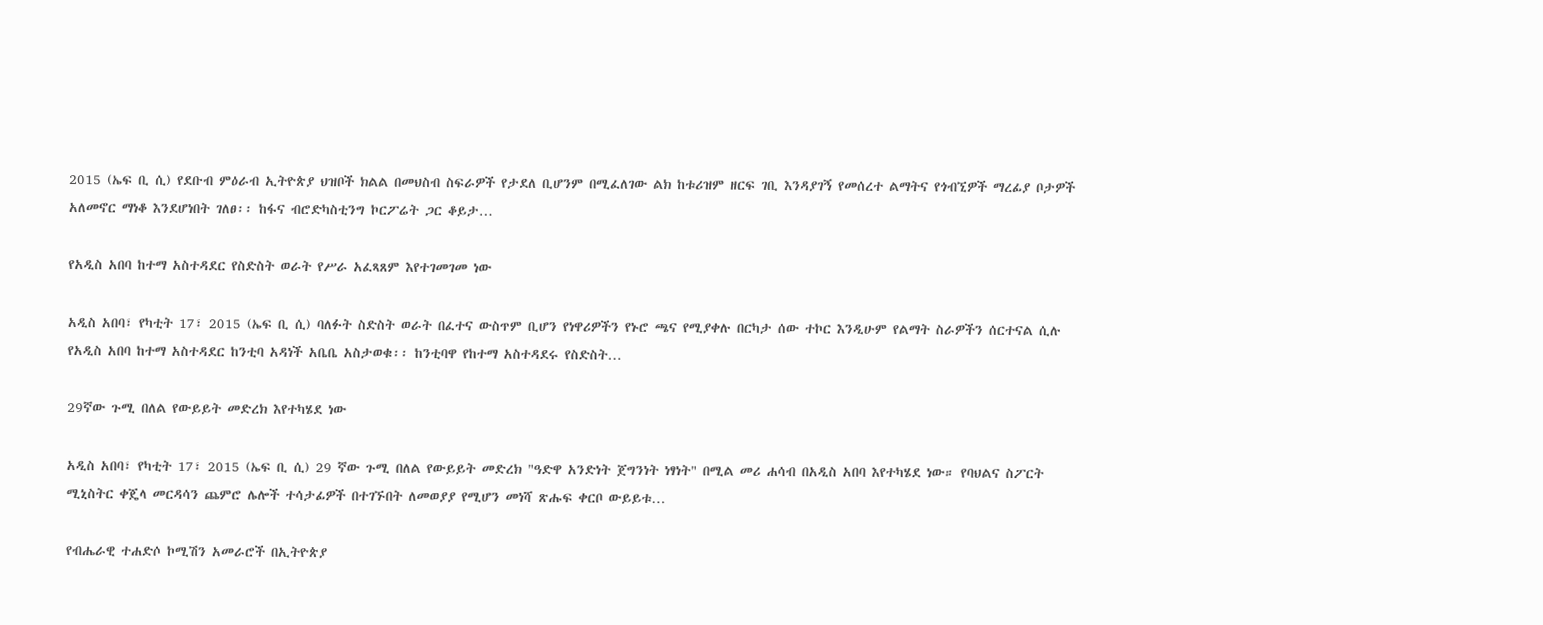2015 (ኤፍ ቢ ሲ) የደቡብ ምዕራብ ኢትዮጵያ ህዝቦች ክልል በመህስብ ስፍራዎች የታደለ ቢሆንም በሚፈለገው ልክ ከቱሪዝም ዘርፍ ገቢ እንዳያገኝ የመሰረተ ልማትና የጎብኚዎች ማረፊያ ቦታዎች አለመኖር ማነቆ እንደሆነበት ገለፀ፡፡ ከፋና ብሮድካስቲንግ ኮርፖሬት ጋር ቆይታ…

የአዲስ አበባ ከተማ አስተዳደር የስድስት ወራት የሥራ አፈጻጸም እየተገመገመ ነው

አዲስ አበባ፣ የካቲት 17፣ 2015 (ኤፍ ቢ ሲ) ባለፉት ስድስት ወራት በፈተና ውስጥም ቢሆን የነዋሪዎችን የኑሮ ጫና የሚያቀሉ በርካታ ሰው ተኮር እንዲሁም የልማት ስራዎችን ሰርተናል ሲሉ የአዲስ አበባ ከተማ አስተዳደር ከንቲባ አዳነች አቤቤ አስታወቁ፡፡ ከንቲባዋ የከተማ አስተዳደሩ የስድስት…

29ኛው ጉሚ በለል የውይይት መድረክ እየተካሄደ ነው

አዲስ አበባ፣ የካቲት 17፣ 2015 (ኤፍ ቢ ሲ) 29 ኛው ጉሚ በለል የውይይት መድረክ "ዓድዋ አንድነት ጀግንነት ነፃነት" በሚል መሪ ሐሳብ በአዲስ አበባ እየተካሄደ ነው። የባህልና ስፖርት ሚኒስትር ቀጄላ መርዳሳን ጨምሮ ሌሎች ተሳታፊዎች በተገኙበት ለመወያያ የሚሆን መነሻ ጽሑፍ ቀርቦ ውይይቱ…

የብሔራዊ ተሐድሶ ኮሚሽን አመራሮች በኢትዮጵያ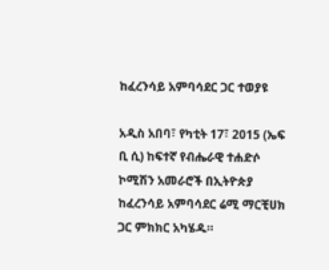ከፈረንሳይ አምባሳደር ጋር ተወያዩ

አዲስ አበባ፣ የካቲት 17፣ 2015 (ኤፍ ቢ ሲ) ከፍተኛ የብሔራዊ ተሐድሶ ኮሚሽን አመራሮች በኢትዮጵያ ከፈረንሳይ አምባሳደር ሬሚ ማርቺሀክ ጋር ምክክር አካሄዱ።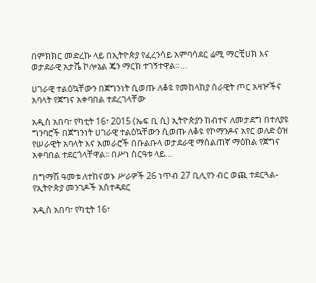በምክክር መድረኩ ላይ በኢትዮጵያ የፈረንሳይ አምባሳደር ሬሚ ማርቺሀክ እና ወታደራዊ አታሼ ኮሎኔል ጄን ማርክ ተገኝተዋል።…

ሀገራዊ ተልዕኳቸውን በጀግንነት ሲወጡ ለቆዩ የመከላከያ ሰራዊት ጦር አዛዦችና አባላት የጀግና አቀባበል ተደረገላቸው

አዲስ አበባ፣ የካቲት 16፣ 2015 (ኤፍ ቢ ሲ) ኢትዮጵያን ከብተና ለመታደግ በተለያዩ ግንባሮች በጀግንነት ሀገራዊ ተልዕኳቸውን ሲወጡ ለቆዩ የኮማንዶና አየር ወለድ ዕዝ የሠራዊት አባላት እና አመራሮች በቡልቡላ ወታደራዊ ማሰልጠኛ ማዕከል የጀግና አቀባበል ተደርጎላቸዋል፡፡ በሥነ ስርዓቱ ላይ…

በግማሽ ዓመቱ ለተከናወኑ ሥራዎች 26 ነጥብ 27 ቢሊየን ብር ወጪ ተደርጓል- የኢትዮጵያ መንገዶች አስተዳደር

አዲስ አበባ፣ የካቲት 16፣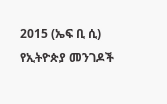2015 (ኤፍ ቢ ሲ) የኢትዮጵያ መንገዶች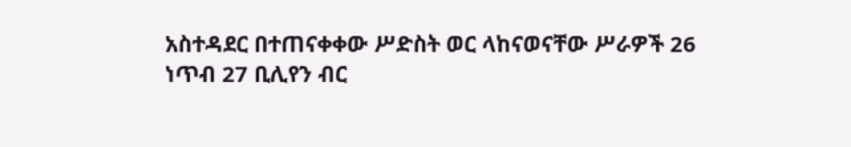አስተዳደር በተጠናቀቀው ሥድስት ወር ላከናወናቸው ሥራዎች 26 ነጥብ 27 ቢሊየን ብር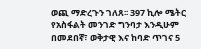ወጪ ማድረጉን ገለጸ፡፡ 397 ኪሎ ሜትር የአስፋልት መንገድ ግንባታ እንዲሁም በመደበኛ፣ ወቅታዊ እና ከባድ ጥገና 5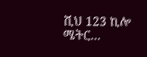ሺህ 123 ኪሎ ሜትር…